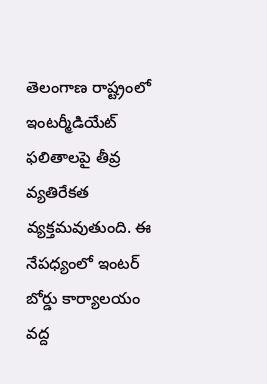తెలంగాణ రాష్ట్రంలో ఇంటర్మీడియేట్ ఫలితాలపై తీవ్ర వ్యతిరేకత వ్యక్తమవుతుంది. ఈ నేపధ్యంలో ఇంటర్ బోర్డు కార్యాలయం వద్ద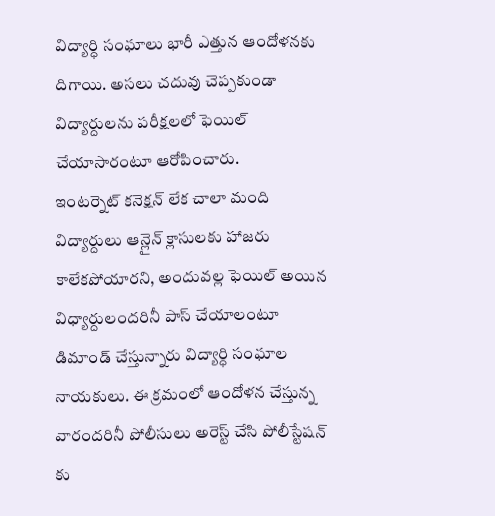విద్యార్ధి సంఘాలు భారీ ఎత్తున ఆందోళనకు దిగాయి. అసలు చదువు చెప్పకుండా విద్యార్దులను పరీక్షలలో ఫెయిల్ చేయాసారంటూ ఆరోపించారు.
ఇంటర్నెట్ కనెక్షన్ లేక చాలా మంది విద్యార్దులు ఆన్లైన్ క్లాసులకు హాజరు కాలేకపోయారని, అందువల్ల ఫెయిల్ అయిన విధ్యార్దులందరినీ పాస్ చేయాలంటూ డిమాండ్ చేస్తున్నారు విద్యార్ధి సంఘాల నాయకులు. ఈ క్రమంలో ఆందోళన చేస్తున్న వారందరినీ పోలీసులు అరెస్ట్ చేసి పోలీస్టేషన్ కు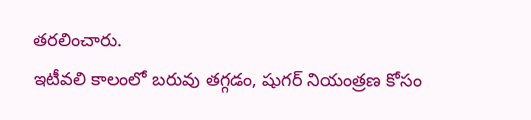తరలించారు.
ఇటీవలి కాలంలో బరువు తగ్గడం, షుగర్ నియంత్రణ కోసం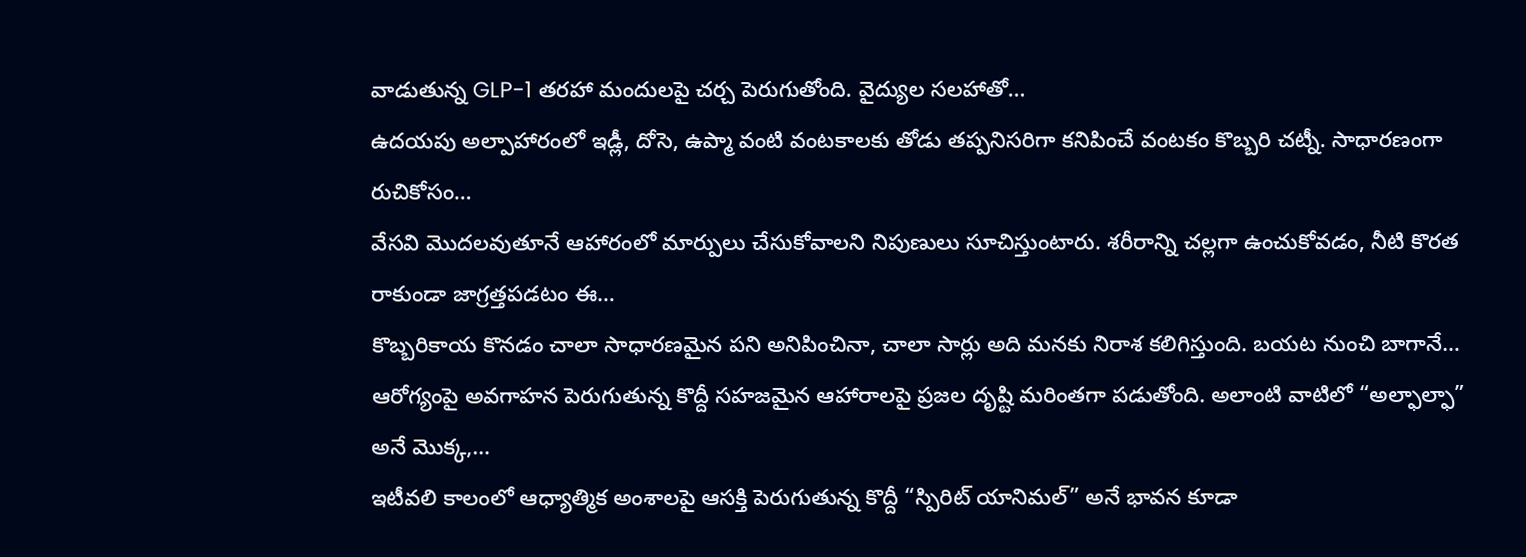వాడుతున్న GLP-1 తరహా మందులపై చర్చ పెరుగుతోంది. వైద్యుల సలహాతో…
ఉదయపు అల్పాహారంలో ఇడ్లీ, దోసె, ఉప్మా వంటి వంటకాలకు తోడు తప్పనిసరిగా కనిపించే వంటకం కొబ్బరి చట్నీ. సాధారణంగా రుచికోసం…
వేసవి మొదలవుతూనే ఆహారంలో మార్పులు చేసుకోవాలని నిపుణులు సూచిస్తుంటారు. శరీరాన్ని చల్లగా ఉంచుకోవడం, నీటి కొరత రాకుండా జాగ్రత్తపడటం ఈ…
కొబ్బరికాయ కొనడం చాలా సాధారణమైన పని అనిపించినా, చాలా సార్లు అది మనకు నిరాశ కలిగిస్తుంది. బయట నుంచి బాగానే…
ఆరోగ్యంపై అవగాహన పెరుగుతున్న కొద్దీ సహజమైన ఆహారాలపై ప్రజల దృష్టి మరింతగా పడుతోంది. అలాంటి వాటిలో “అల్ఫాల్ఫా” అనే మొక్క,…
ఇటీవలి కాలంలో ఆధ్యాత్మిక అంశాలపై ఆసక్తి పెరుగుతున్న కొద్దీ “స్పిరిట్ యానిమల్” అనే భావన కూడా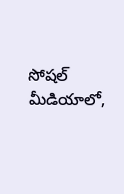సోషల్ మీడియాలో,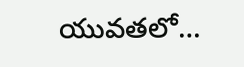యువతలో…